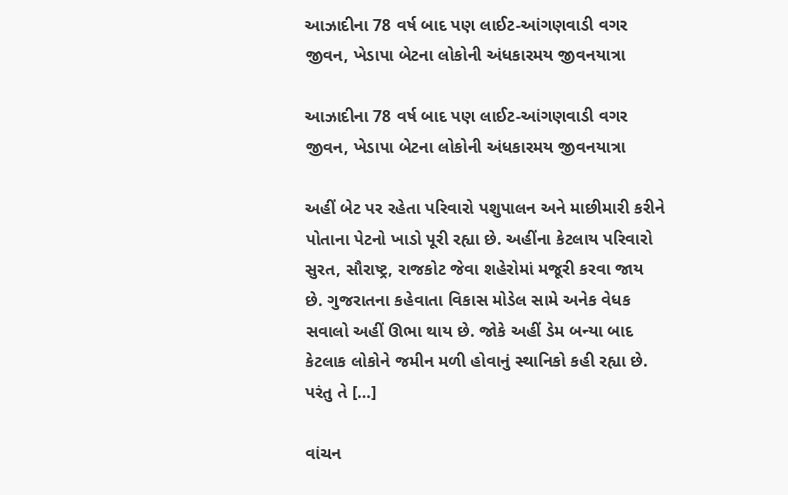આઝાદીના 78 વર્ષ બાદ પણ લાઈટ-આંગણવાડી વગર જીવન, ખેડાપા બેટના લોકોની અંધકારમય જીવનયાત્રા

આઝાદીના 78 વર્ષ બાદ પણ લાઈટ-આંગણવાડી વગર જીવન, ખેડાપા બેટના લોકોની અંધકારમય જીવનયાત્રા

અહીં બેટ પર રહેતા પરિવારો પશુપાલન અને માછીમારી કરીને પોતાના પેટનો ખાડો પૂરી રહ્યા છે. અહીંના કેટલાય પરિવારો સુરત, સૌરાષ્ટ્ર, રાજકોટ જેવા શહેરોમાં મજૂરી કરવા જાય છે. ગુજરાતના કહેવાતા વિકાસ મોડેલ સામે અનેક વેધક સવાલો અહીં ઊભા થાય છે. જોકે અહીં ડેમ બન્યા બાદ કેટલાક લોકોને જમીન મળી હોવાનું સ્થાનિકો કહી રહ્યા છે. પરંતુ તે […]

વાંચન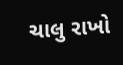ચાલુ રાખો